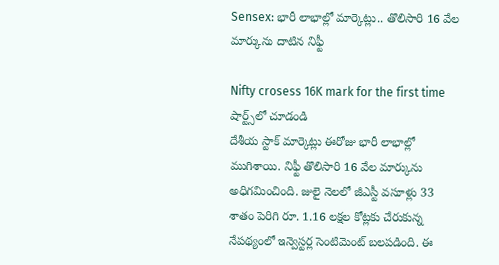Sensex: భారీ లాభాల్లో మార్కెట్లు.. తొలిసారి 16 వేల మార్కును దాటిన నిఫ్టీ

Nifty crosess 16K mark for the first time
షార్ట్స్‌లో చూడండి
దేశీయ స్టాక్ మార్కెట్లు ఈరోజు భారీ లాభాల్లో ముగిశాయి. నిఫ్టీ తొలిసారి 16 వేల మార్కును అధిగమించింది. జులై నెలలో జీఎస్టీ వసూళ్లు 33 శాతం పెరిగి రూ. 1.16 లక్షల కోట్లకు చేరుకున్న నేపథ్యంలో ఇన్వెస్టర్ల సెంటిమెంట్ బలపడింది. ఈ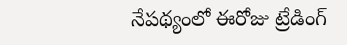నేపథ్యంలో ఈరోజు ట్రేడింగ్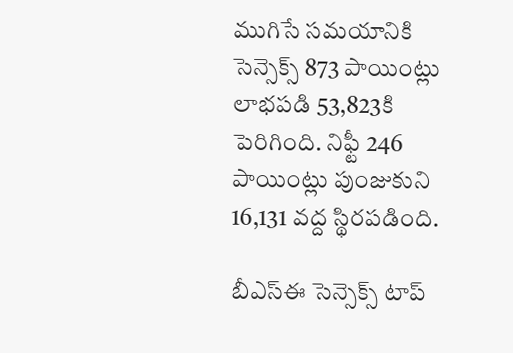ముగిసే సమయానికి సెన్సెక్స్ 873 పాయింట్లు లాభపడి 53,823కి పెరిగింది. నిఫ్టీ 246 పాయింట్లు పుంజుకుని 16,131 వద్ద స్థిరపడింది.

బీఎస్ఈ సెన్సెక్స్ టాప్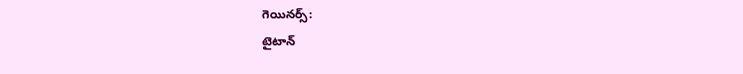గెయినర్స్:
టైటాన్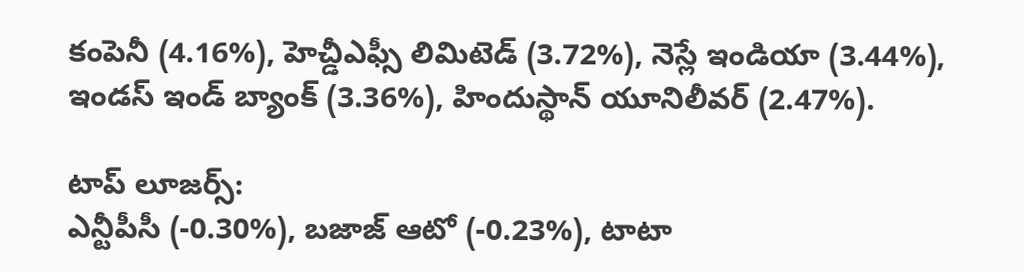కంపెనీ (4.16%), హెచ్డీఎఫ్సీ లిమిటెడ్ (3.72%), నెస్లే ఇండియా (3.44%), ఇండస్ ఇండ్ బ్యాంక్ (3.36%), హిందుస్థాన్ యూనిలీవర్ (2.47%).

టాప్ లూజర్స్:
ఎన్టీపీసీ (-0.30%), బజాజ్ ఆటో (-0.23%), టాటా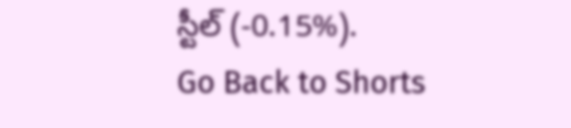స్టీల్ (-0.15%).
Go Back to Shorts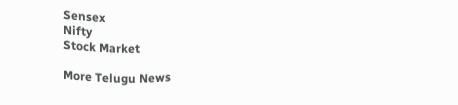Sensex
Nifty
Stock Market

More Telugu News